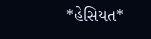*હેસિયત*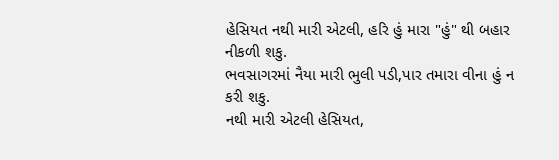હેસિયત નથી મારી એટલી, હરિ હું મારા "હું" થી બહાર નીકળી શકુ.
ભવસાગરમાં નૈયા મારી ભુલી પડી,પાર તમારા વીના હું ન કરી શકુ.
નથી મારી એટલી હેસિયત,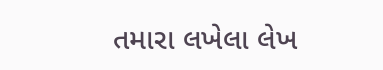તમારા લખેલા લેખ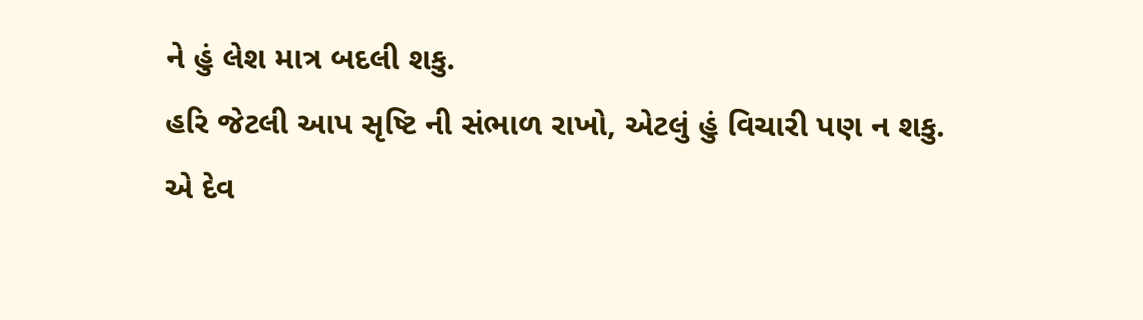ને હું લેશ માત્ર બદલી શકુ.
હરિ જેટલી આપ સૃષ્ટિ ની સંભાળ રાખો, એટલું હું વિચારી પણ ન શકુ.
એ દેવ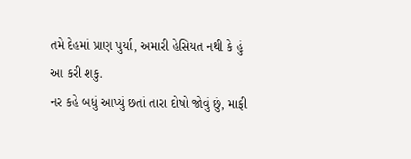તમે દેહમાં પ્રાણ પુર્યા, અમારી હેસિયત નથી કે હું આ કરી શકુ.
નર કહે બધું આપ્યું છતાં તારા દોષો જોવું છું, માફી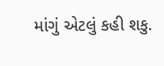માંગું એટલું કહી શકુ.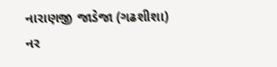નારાણજી જાડેજા (ગઢશીશા)
નર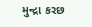મુન્દ્રા કરછ